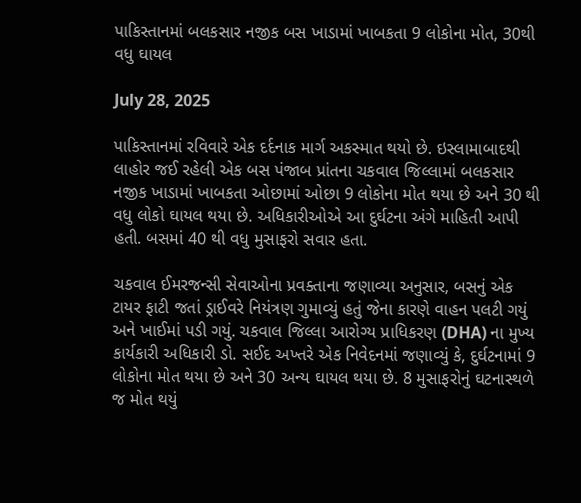પાકિસ્તાનમાં બલકસાર નજીક બસ ખાડામાં ખાબકતા 9 લોકોના મોત, 30થી વધુ ઘાયલ

July 28, 2025

પાકિસ્તાનમાં રવિવારે એક દર્દનાક માર્ગ અકસ્માત થયો છે. ઇસ્લામાબાદથી લાહોર જઈ રહેલી એક બસ પંજાબ પ્રાંતના ચકવાલ જિલ્લામાં બલકસાર નજીક ખાડામાં ખાબકતા ઓછામાં ઓછા 9 લોકોના મોત થયા છે અને 30 થી વધુ લોકો ઘાયલ થયા છે. અધિકારીઓએ આ દુર્ઘટના અંગે માહિતી આપી હતી. બસમાં 40 થી વધુ મુસાફરો સવાર હતા.

ચકવાલ ઈમરજન્સી સેવાઓના પ્રવક્તાના જણાવ્યા અનુસાર, બસનું એક ટાયર ફાટી જતાં ડ્રાઈવરે નિયંત્રણ ગુમાવ્યું હતું જેના કારણે વાહન પલટી ગયું અને ખાઈમાં પડી ગયું. ચકવાલ જિલ્લા આરોગ્ય પ્રાધિકરણ (DHA) ના મુખ્ય કાર્યકારી અધિકારી ડો. સઈદ અખ્તરે એક નિવેદનમાં જણાવ્યું કે, દુર્ઘટનામાં 9 લોકોના મોત થયા છે અને 30 અન્ય ઘાયલ થયા છે. 8 મુસાફરોનું ઘટનાસ્થળે જ મોત થયું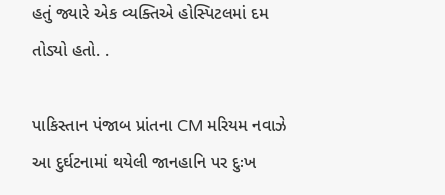હતું જ્યારે એક વ્યક્તિએ હોસ્પિટલમાં દમ તોડ્યો હતો. .

પાકિસ્તાન પંજાબ પ્રાંતના CM મરિયમ નવાઝે આ દુર્ઘટનામાં થયેલી જાનહાનિ પર દુઃખ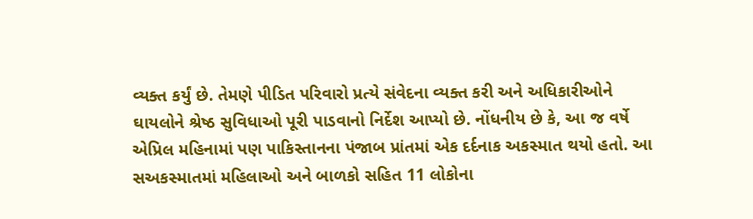વ્યક્ત કર્યું છે. તેમણે પીડિત પરિવારો પ્રત્યે સંવેદના વ્યક્ત કરી અને અધિકારીઓને ઘાયલોને શ્રેષ્ઠ સુવિધાઓ પૂરી પાડવાનો નિર્દેશ આપ્યો છે. નોંધનીય છે કે, આ જ વર્ષે એપ્રિલ મહિનામાં પણ પાકિસ્તાનના પંજાબ પ્રાંતમાં એક દર્દનાક અકસ્માત થયો હતો. આ સઅકસ્માતમાં મહિલાઓ અને બાળકો સહિત 11 લોકોના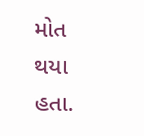મોત થયા હતા.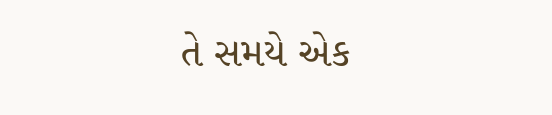તે સમયે એક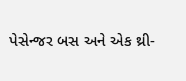પેસેન્જર બસ અને એક થ્રી-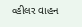વ્હીલર વાહન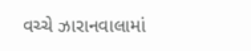વચ્ચે ઝારાનવાલામાં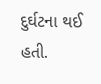દુર્ઘટના થઈ હતી.